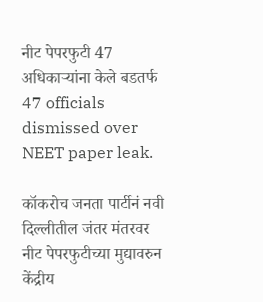नीट पेपरफुटी 47 अधिकाऱ्यांना केले बडतर्फ
47 officials dismissed over NEET paper leak.

कॉकरोच जनता पार्टीनं नवी दिल्लीतील जंतर मंतरवर नीट पेपरफुटीच्या मुद्यावरुन केंद्रीय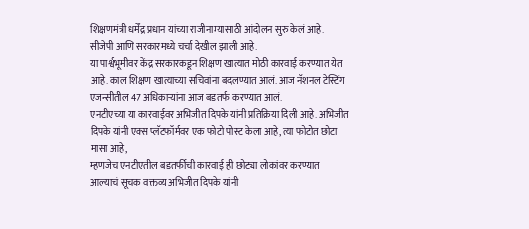शिक्षणमंत्री धर्मेंद्र प्रधान यांच्या राजीनाम्यासाठी आंदोलन सुरु केलं आहे. सीजेपी आणि सरकारमध्ये चर्चा देखील झाली आहे.
या पार्श्वभूमीवर केंद्र सरकारकडून शिक्षण खात्यात मोठी कारवाई करण्यात येत आहे. काल शिक्षण खात्याच्या सचिवांना बदलण्यात आलं. आज नॅशनल टेस्टिंग एजन्सीतील 47 अधिकाऱ्यांना आज बडतर्फ करण्यात आलं.
एनटीएच्या या कारवाईवर अभिजीत दिपके यांनी प्रतिक्रिया दिली आहे. अभिजीत दिपके यांनी एक्स प्लॅटफॉर्मवर एक फोटो पोस्ट केला आहे, त्या फोटोत छोटा मासा आहे,
म्हणजेच एनटीएतील बडतर्फीची कारवाई ही छोट्या लोकांवर करण्यात आल्याचं सूचक वक्तव्य अभिजीत दिपके यांनी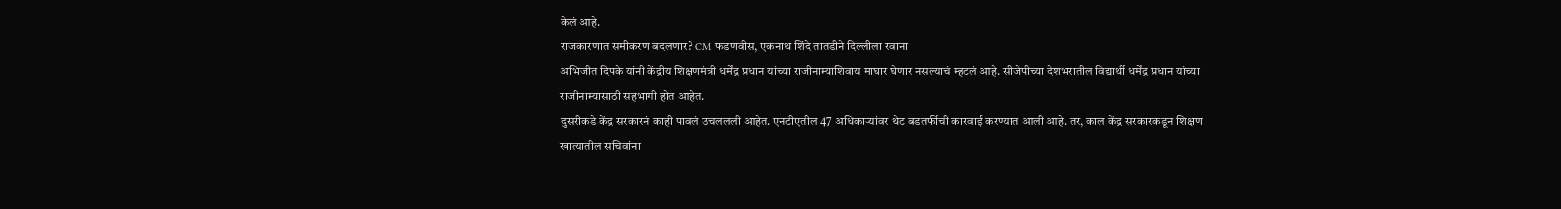केलं आहे.
राजकारणात समीकरण बदलणार? CM फडणवीस, एकनाथ शिंदे तातडीने दिल्लीला रवाना
अभिजीत दिपके यांनी केंद्रीय शिक्षणमंत्री धर्मेंद्र प्रधान यांच्या राजीनाम्याशिवाय माघार घेणार नसल्याचं म्हटलं आहे. सीजेपीच्या देशभरातील विद्यार्थी धर्मेंद्र प्रधान यांच्या राजीनाम्यासाठी सहभागी होत आहेत.
दुसरीकडे केंद्र सरकारनं काही पावलं उचललली आहेत. एनटीएतील 47 अधिकाऱ्यांवर थेट बडतर्फीची कारवाई करण्यात आली आहे. तर, काल केंद्र सरकारकडून शिक्षण खात्यातील सचिवांना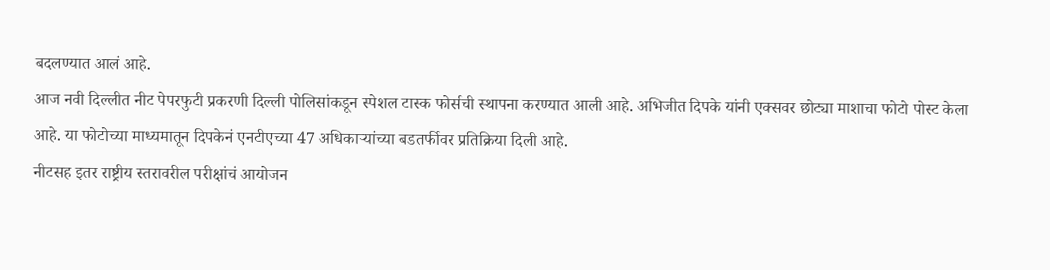बदलण्यात आलं आहे.
आज नवी दिल्लीत नीट पेपरफुटी प्रकरणी दिल्ली पोलिसांकडून स्पेशल टास्क फोर्सची स्थापना करण्यात आली आहे. अभिजीत दिपके यांनी एक्सवर छोट्या माशाचा फोटो पोस्ट केला आहे. या फोटोच्या माध्यमातून दिपकेनं एनटीएच्या 47 अधिकाऱ्यांच्या बडतर्फीवर प्रतिक्रिया दिली आहे.
नीटसह इतर राष्ट्रीय स्तरावरील परीक्षांचं आयोजन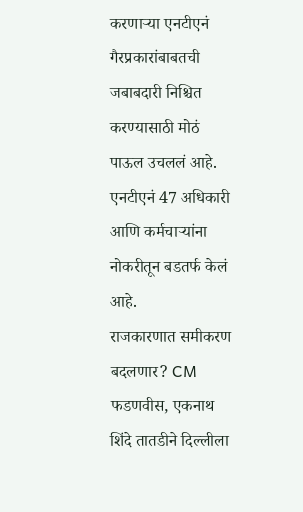करणाऱ्या एनटीएनं गैरप्रकारांबाबतची जबाबदारी निश्चित करण्यासाठी मोठं पाऊल उचललं आहे. एनटीएनं 47 अधिकारी आणि कर्मचाऱ्यांना नोकरीतून बडतर्फ केलं आहे.
राजकारणात समीकरण बदलणार? CM फडणवीस, एकनाथ शिंदे तातडीने दिल्लीला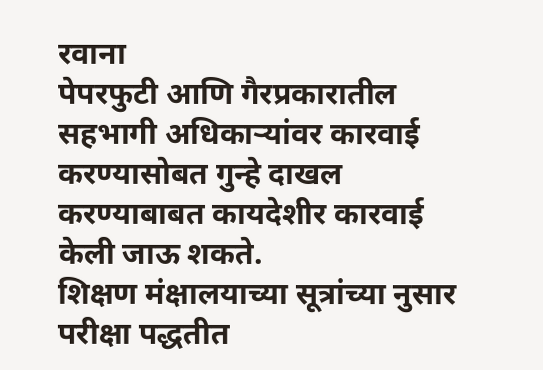रवाना
पेपरफुटी आणि गैरप्रकारातील सहभागी अधिकाऱ्यांवर कारवाई करण्यासोबत गुन्हे दाखल करण्याबाबत कायदेशीर कारवाई केली जाऊ शकते.
शिक्षण मंक्षालयाच्या सूत्रांच्या नुसार परीक्षा पद्धतीत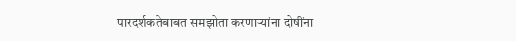पारदर्शकतेबाबत समझोता करणाऱ्यांना दोषींना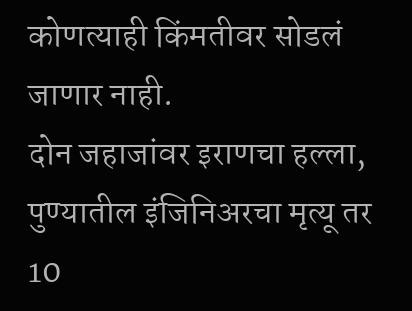कोणत्याही किंमतीवर सोडलं जाणार नाही.
दोन जहाजांवर इराणचा हल्ला, पुण्यातील इंजिनिअरचा मृत्यू तर 10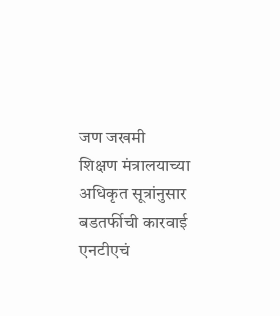जण जखमी
शिक्षण मंत्रालयाच्या अधिकृत सूत्रांनुसार बडतर्फीची कारवाई एनटीएचं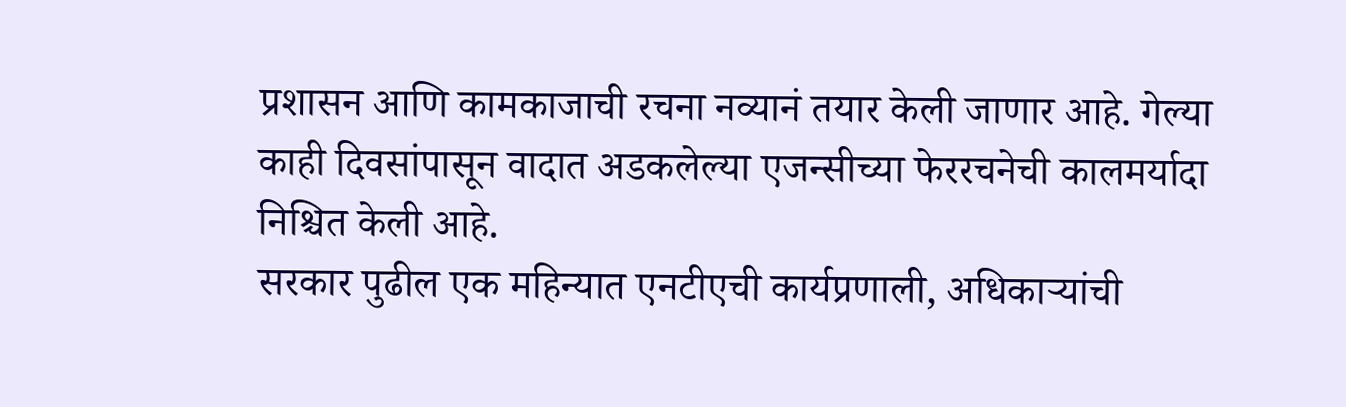प्रशासन आणि कामकाजाची रचना नव्यानं तयार केली जाणार आहे. गेल्या काही दिवसांपासून वादात अडकलेल्या एजन्सीच्या फेररचनेची कालमर्यादा निश्चित केली आहे.
सरकार पुढील एक महिन्यात एनटीएची कार्यप्रणाली, अधिकाऱ्यांची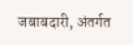जबाबदारी, अंतर्गत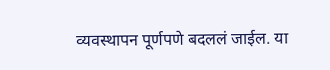व्यवस्थापन पूर्णपणे बदललं जाईल. या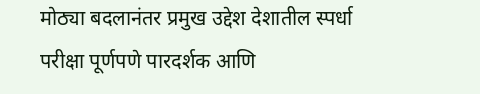मोठ्या बदलानंतर प्रमुख उद्देश देशातील स्पर्धा परीक्षा पूर्णपणे पारदर्शक आणि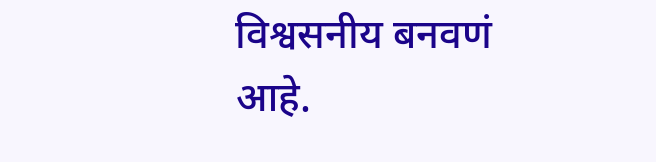विश्वसनीय बनवणं आहे.